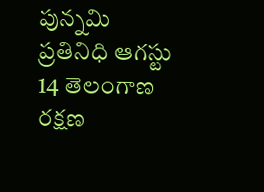పున్నమి ప్రతినిధి ఆగస్టు 14 తెలంగాణ రక్షణ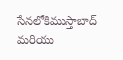సేనలోకిముస్తాబాద్ మరియు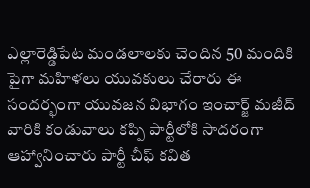ఎల్లారెడ్డిపేట మండలాలకు చెందిన 50 మందికి పైగా మహిళలు యువకులు చేరారు ఈ సందర్భంగా యువజన విభాగం ఇంచార్జ్ మజీద్ వారికి కండువాలు కప్పి పార్టీలోకి సాదరంగా ఆహ్వానించారు పార్టీ చీఫ్ కవిత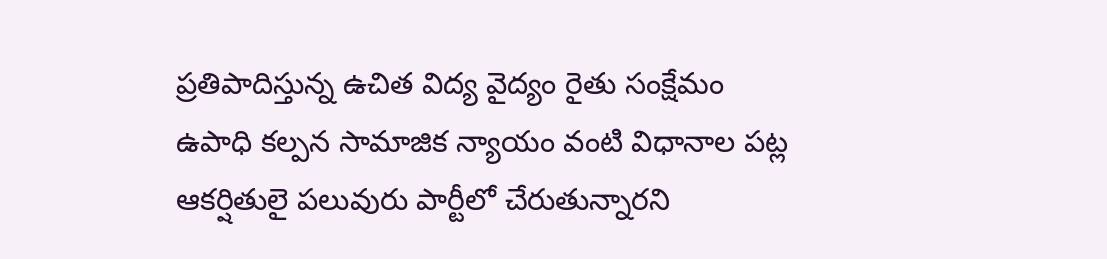ప్రతిపాదిస్తున్న ఉచిత విద్య వైద్యం రైతు సంక్షేమం ఉపాధి కల్పన సామాజిక న్యాయం వంటి విధానాల పట్ల ఆకర్షితులై పలువురు పార్టీలో చేరుతున్నారని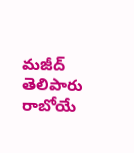మజీద్ తెలిపారు రాబోయే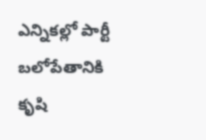ఎన్నికల్లో పార్టీ బలోపేతానికి కృషి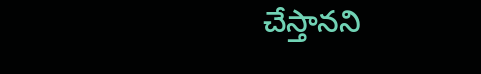చేస్తానని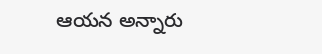ఆయన అన్నారు